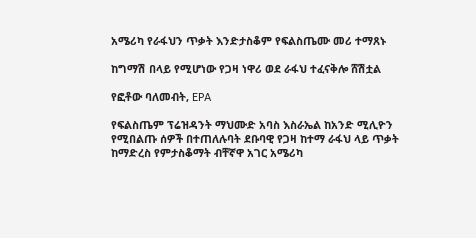አሜሪካ የራፋህን ጥቃት እንድታስቆም የፍልስጤሙ መሪ ተማጸኑ

ከግማሽ በላይ የሚሆነው የጋዛ ነዋሪ ወደ ራፋህ ተፈናቅሎ ሸሽቷል

የፎቶው ባለመብት, EPA

የፍልስጤም ፕሬዝዳንት ማህሙድ አባስ እስራኤል ከአንድ ሚሊዮን የሚበልጡ ሰዎች በተጠለሉባት ደቡባዊ የጋዛ ከተማ ራፋህ ላይ ጥቃት ከማድረስ የምታስቆማት ብቸኛዋ አገር አሜሪካ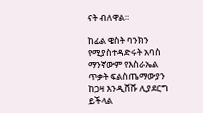ናት ብለዋል።

ከፊል ዌስት ባንክን የሚያስተዳድሩት አባስ ማንኛውም የእስራኤል ጥቃት ፍልስጤማውያን ከጋዛ እንዲሸሹ ሊያደርግ ይችላል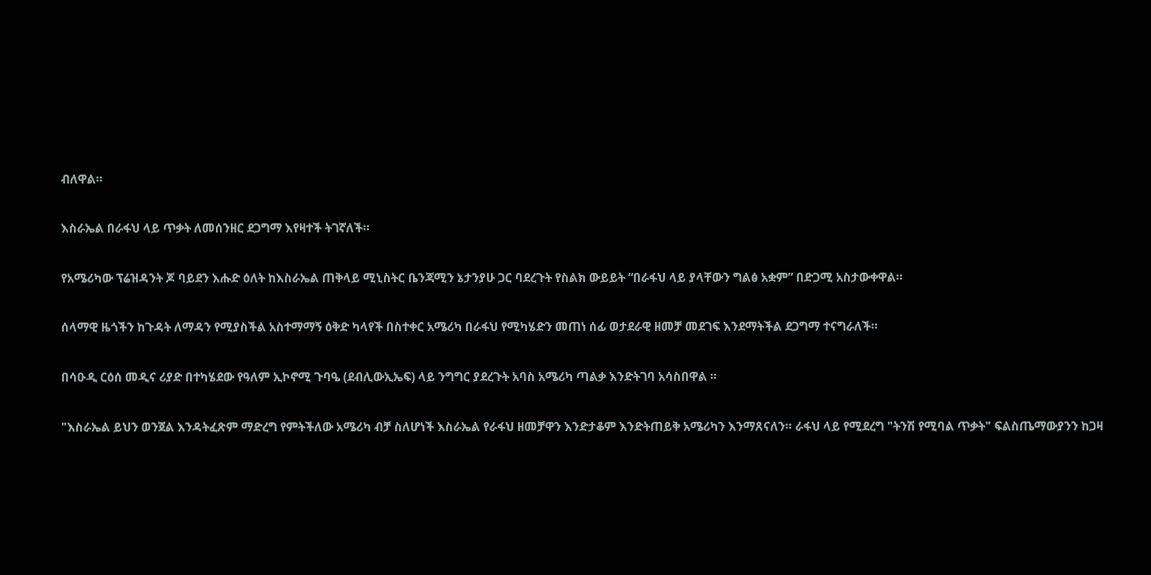ብለዋል።

እስራኤል በራፋህ ላይ ጥቃት ለመሰንዘር ደጋግማ እየዛተች ትገኛለች።

የአሜሪካው ፕሬዝዳንት ጆ ባይደን እሑድ ዕለት ከእስራኤል ጠቅላይ ሚኒስትር ቤንጃሚን ኔታንያሁ ጋር ባደረጉት የስልክ ውይይት “በራፋህ ላይ ያላቸውን ግልፅ አቋም” በድጋሚ አስታውቀዋል።

ሰላማዊ ዜጎችን ከጉዳት ለማዳን የሚያስችል አስተማማኝ ዕቅድ ካላየች በስተቀር አሜሪካ በራፋህ የሚካሄድን መጠነ ሰፊ ወታደራዊ ዘመቻ መደገፍ እንደማትችል ደጋግማ ተናግራለች።

በሳዑዲ ርዕሰ መዲና ሪያድ በተካሄደው የዓለም ኢኮኖሚ ጉባዔ (ደብሊውኢኤፍ) ላይ ንግግር ያደረጉት አባስ አሜሪካ ጣልቃ እንድትገባ አሳስበዋል ።

"እስራኤል ይህን ወንጀል እንዳትፈጽም ማድረግ የምትችለው አሜሪካ ብቻ ስለሆነች እስራኤል የራፋህ ዘመቻዋን እንድታቆም እንድትጠይቅ አሜሪካን እንማጸናለን። ራፋህ ላይ የሚደረግ "ትንሽ የሚባል ጥቃት" ፍልስጤማውያንን ከጋዛ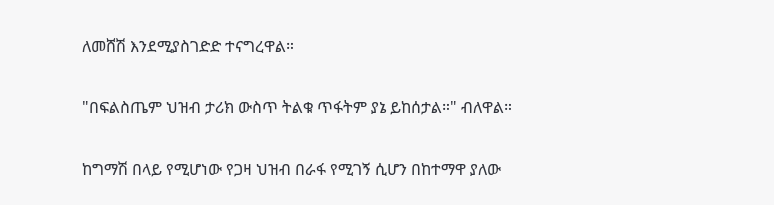ለመሸሽ እንደሚያስገድድ ተናግረዋል።

"በፍልስጤም ህዝብ ታሪክ ውስጥ ትልቁ ጥፋትም ያኔ ይከሰታል።" ብለዋል።

ከግማሽ በላይ የሚሆነው የጋዛ ህዝብ በራፋ የሚገኝ ሲሆን በከተማዋ ያለው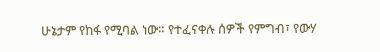ሁኔታም የከፋ የሚባል ነው። የተፈናቀሉ ሰዎች የምግብ፣ የውሃ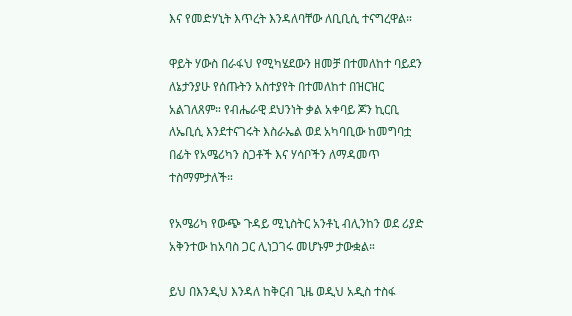እና የመድሃኒት እጥረት እንዳለባቸው ለቢቢሲ ተናግረዋል።

ዋይት ሃውስ በራፋህ የሚካሄደውን ዘመቻ በተመለከተ ባይደን ለኔታንያሁ የሰጡትን አስተያየት በተመለከተ በዝርዝር አልገለጸም። የብሔራዊ ደህንነት ቃል አቀባይ ጆን ኪርቢ ለኤቢሲ እንደተናገሩት እስራኤል ወደ አካባቢው ከመግባቷ በፊት የአሜሪካን ስጋቶች እና ሃሳቦችን ለማዳመጥ ተስማምታለች።

የአሜሪካ የውጭ ጉዳይ ሚኒስትር አንቶኒ ብሊንከን ወደ ሪያድ አቅንተው ከአባስ ጋር ሊነጋገሩ መሆኑም ታውቋል።

ይህ በእንዲህ እንዳለ ከቅርብ ጊዜ ወዲህ አዲስ ተስፋ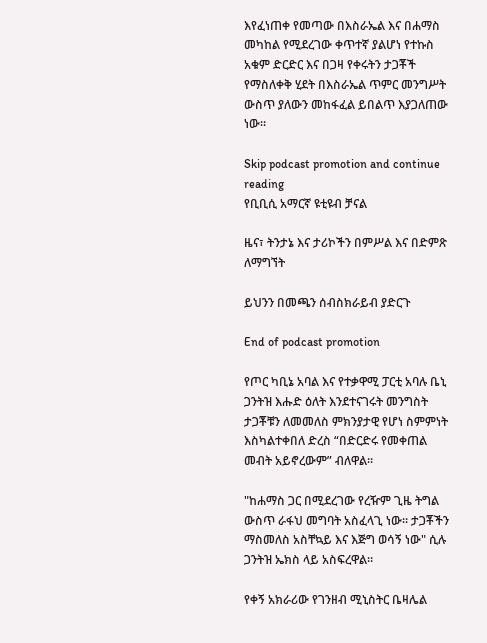እየፈነጠቀ የመጣው በእስራኤል እና በሐማስ መካከል የሚደረገው ቀጥተኛ ያልሆነ የተኩስ አቁም ድርድር እና በጋዛ የቀሩትን ታጋቾች የማስለቀቅ ሂደት በእስራኤል ጥምር መንግሥት ውስጥ ያለውን መከፋፈል ይበልጥ እያጋለጠው ነው።

Skip podcast promotion and continue reading
የቢቢሲ አማርኛ ዩቲዩብ ቻናል

ዜና፣ ትንታኔ እና ታሪኮችን በምሥል እና በድምጽ ለማግኘት

ይህንን በመጫን ሰብስክራይብ ያድርጉ

End of podcast promotion

የጦር ካቢኔ አባል እና የተቃዋሚ ፓርቲ አባሉ ቤኒ ጋንትዝ እሑድ ዕለት እንደተናገሩት መንግስት ታጋቾቹን ለመመለስ ምክንያታዊ የሆነ ስምምነት እስካልተቀበለ ድረስ “በድርድሩ የመቀጠል መብት አይኖረውም” ብለዋል።

"ከሐማስ ጋር በሚደረገው የረዥም ጊዜ ትግል ውስጥ ራፋህ መግባት አስፈላጊ ነው። ታጋቾችን ማስመለስ አስቸኳይ እና እጅግ ወሳኝ ነው" ሲሉ ጋንትዝ ኤክስ ላይ አስፍረዋል።

የቀኝ አክራሪው የገንዘብ ሚኒስትር ቤዛሌል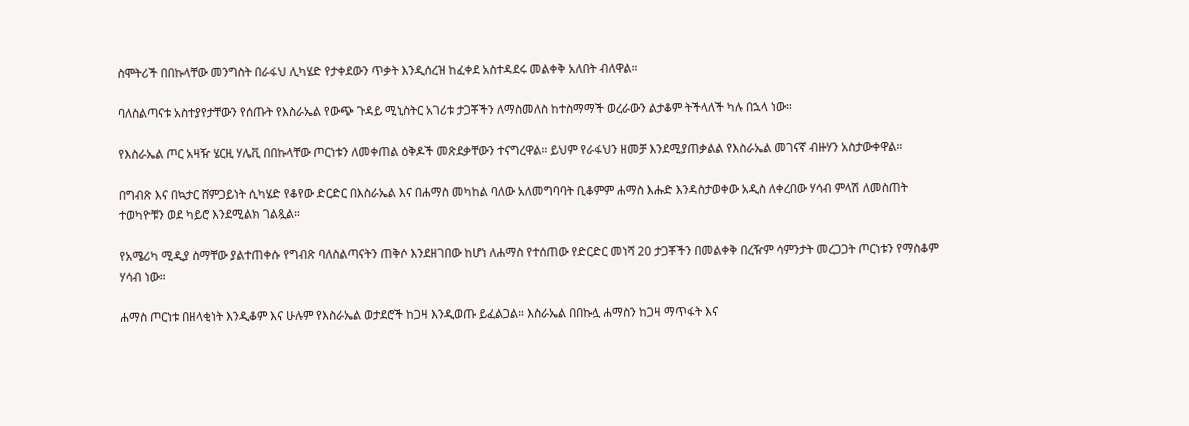ስሞትሪች በበኩላቸው መንግስት በራፋህ ሊካሄድ የታቀደውን ጥቃት እንዲሰረዝ ከፈቀደ አስተዳደሩ መልቀቅ አለበት ብለዋል።

ባለስልጣናቱ አስተያየታቸውን የሰጡት የእስራኤል የውጭ ጉዳይ ሚኒስትር አገሪቱ ታጋቾችን ለማስመለስ ከተስማማች ወረራውን ልታቆም ትችላለች ካሉ በኋላ ነው።

የእስራኤል ጦር አዛዥ ሄርዚ ሃሌቪ በበኩላቸው ጦርነቱን ለመቀጠል ዕቅዶች መጽደቃቸውን ተናግረዋል። ይህም የራፋህን ዘመቻ እንደሚያጠቃልል የእስራኤል መገናኛ ብዙሃን አስታውቀዋል።

በግብጽ እና በኳታር ሸምጋይነት ሲካሄድ የቆየው ድርድር በእስራኤል እና በሐማስ መካከል ባለው አለመግባባት ቢቆምም ሐማስ እሑድ እንዳስታወቀው አዲስ ለቀረበው ሃሳብ ምላሽ ለመስጠት ተወካዮቹን ወደ ካይሮ እንደሚልክ ገልጿል።

የአሜሪካ ሚዲያ ስማቸው ያልተጠቀሱ የግብጽ ባለስልጣናትን ጠቅሶ እንደዘገበው ከሆነ ለሐማስ የተሰጠው የድርድር መነሻ 20 ታጋቾችን በመልቀቅ በረዥም ሳምንታት መረጋጋት ጦርነቱን የማስቆም ሃሳብ ነው።

ሐማስ ጦርነቱ በዘላቂነት እንዲቆም እና ሁሉም የእስራኤል ወታደሮች ከጋዛ እንዲወጡ ይፈልጋል። እስራኤል በበኩሏ ሐማስን ከጋዛ ማጥፋት እና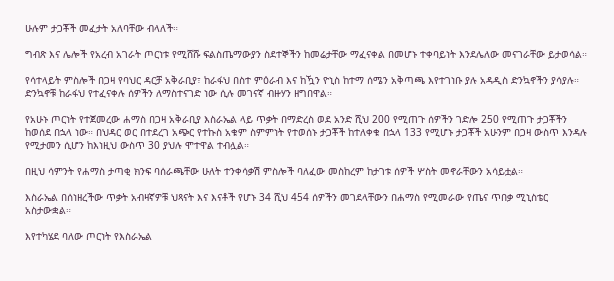ሁሉም ታጋቾች መፈታት አለባቸው ብላለች።

ግብጽ እና ሌሎች የአረብ አገራት ጦርነቱ የሚሸሹ ፍልስጤማውያን ስደተኞችን ከመሬታቸው ማፈናቀል በመሆኑ ተቀባይነት እንደሌለው መናገራቸው ይታወሳል።

የሳተላይት ምስሎች በጋዛ የባህር ዳርቻ አቅራቢያ፣ ከራፋህ በስተ ምዕራብ እና ከዃን ዮኒስ ከተማ ሰሜን አቅጣጫ እየተገነቡ ያሉ አዳዲስ ድንኳኖችን ያሳያሉ። ድንኳኖቹ ከራፋህ የተፈናቀሉ ሰዎችን ለማስተናገድ ነው ሲሉ መገናኛ ብዙሃን ዘግበዋል።

የአሁኑ ጦርነት የተጀመረው ሐማስ በጋዛ አቅራቢያ እስራኤል ላይ ጥቃት በማድረስ ወደ አንድ ሺህ 200 የሚጠጉ ሰዎችን ገድሎ 250 የሚጠጉ ታጋቾችን ከወሰደ በኋላ ነው። በህዳር ወር በተደረገ አጭር የተኩስ አቁም ስምምነት የተወሰኑ ታጋቾች ከተለቀቁ በኋላ 133 የሚሆኑ ታጋቾች አሁንም በጋዛ ውስጥ እንዳሉ የሚታመን ሲሆን ከእነዚህ ውስጥ 30 ያህሉ ሞተዋል ተብሏል።

በዚህ ሳምንት የሐማስ ታጣቂ ክንፍ ባሰራጫቸው ሁለት ተንቀሳቃሽ ምስሎች ባለፈው መስከረም ከታገቱ ሰዎች ሦስት መኖራቸውን አሳይቷል።

እስራኤል በሰነዘረችው ጥቃት አብዛኛዎቹ ህጻናት እና እናቶች የሆኑ 34 ሺህ 454 ሰዎችን መገደላቸውን በሐማስ የሚመራው የጤና ጥበቃ ሚኒስቴር አስታውቋል።

እየተካሄደ ባለው ጦርነት የእስራኤል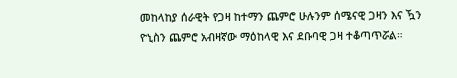መከላከያ ሰራዊት የጋዛ ከተማን ጨምሮ ሁሉንም ሰሜናዊ ጋዛን እና ዃን ዮኒስን ጨምሮ አብዛኛው ማዕከላዊ እና ደቡባዊ ጋዛ ተቆጣጥሯል።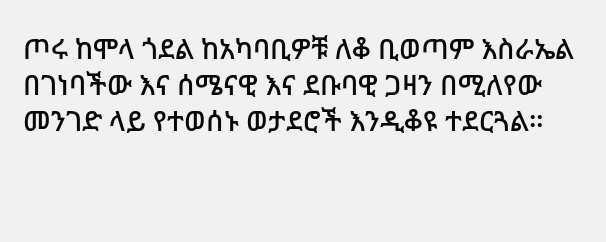ጦሩ ከሞላ ጎደል ከአካባቢዎቹ ለቆ ቢወጣም እስራኤል በገነባችው እና ሰሜናዊ እና ደቡባዊ ጋዛን በሚለየው መንገድ ላይ የተወሰኑ ወታደሮች እንዲቆዩ ተደርጓል።